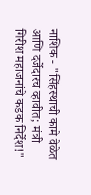नाशिक - "सिंहस्थाची कामे वेळेत आणि दर्जेदारच व्हावीत; मंत्री गिरीश महाजनांचे कडक निर्देश!"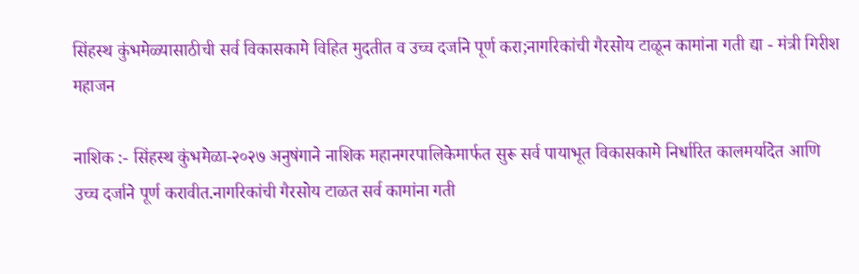सिंहस्थ कुंभमेळ्यासाठीची सर्व विकासकामे विहित मुदतीत व उच्च दर्जाने पूर्ण करा;नागरिकांची गैरसोय टाळून कामांना गती द्या - मंत्री गिरीश महाजन

नाशिक :- सिंहस्थ कुंभमेळा-२०२७ अनुषंगाने नाशिक महानगरपालिकेमार्फत सुरू सर्व पायाभूत विकासकामे निर्धारित कालमर्यादेत आणि उच्च दर्जाने पूर्ण करावीत.नागरिकांची गैरसोय टाळत सर्व कामांना गती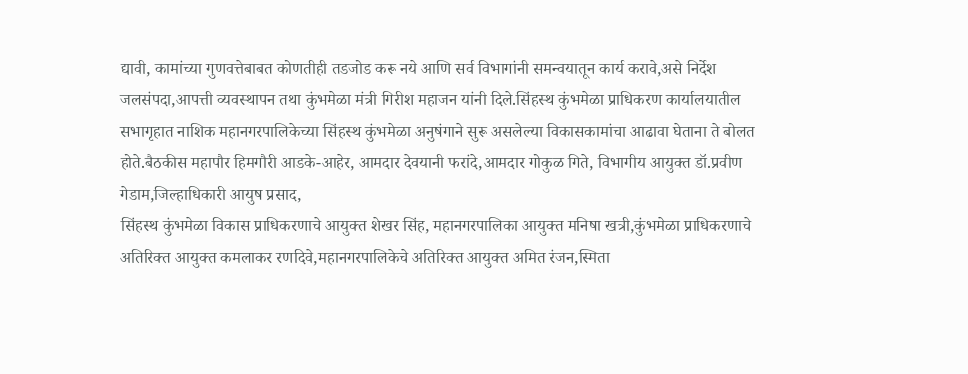द्यावी, कामांच्या गुणवत्तेबाबत कोणतीही तडजोड करू नये आणि सर्व विभागांनी समन्वयातून कार्य करावे,असे निर्देश जलसंपदा,आपत्ती व्यवस्थापन तथा कुंभमेळा मंत्री गिरीश महाजन यांनी दिले.सिंहस्थ कुंभमेळा प्राधिकरण कार्यालयातील सभागृहात नाशिक महानगरपालिकेच्या सिंहस्थ कुंभमेळा अनुषंगाने सुरू असलेल्या विकासकामांचा आढावा घेताना ते बोलत होते.बैठकीस महापौर हिमगौरी आडके-आहेर, आमदार देवयानी फरांदे,आमदार गोकुळ गिते, विभागीय आयुक्त डॉ.प्रवीण गेडाम,जिल्हाधिकारी आयुष प्रसाद,
सिंहस्थ कुंभमेळा विकास प्राधिकरणाचे आयुक्त शेखर सिंह, महानगरपालिका आयुक्त मनिषा खत्री,कुंभमेळा प्राधिकरणाचे अतिरिक्त आयुक्त कमलाकर रणदिवे,महानगरपालिकेचे अतिरिक्त आयुक्त अमित रंजन,स्मिता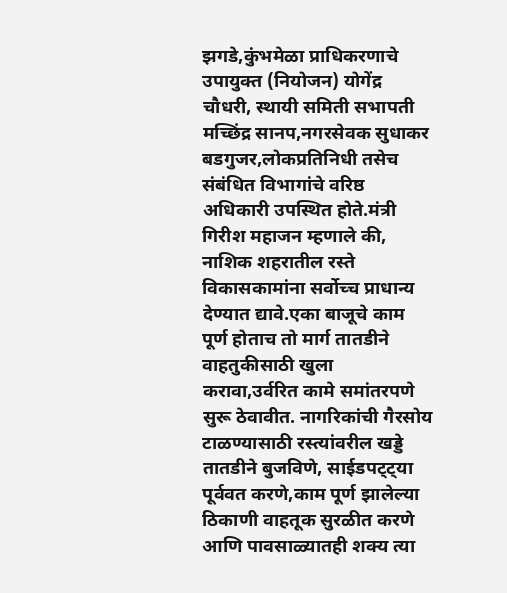झगडे,कुंभमेळा प्राधिकरणाचे उपायुक्त (नियोजन) योगेंद्र चौधरी, स्थायी समिती सभापती मच्छिंद्र सानप,नगरसेवक सुधाकर बडगुजर,लोकप्रतिनिधी तसेच संबंधित विभागांचे वरिष्ठ अधिकारी उपस्थित होते.मंत्री गिरीश महाजन म्हणाले की, नाशिक शहरातील रस्ते विकासकामांना सर्वोच्च प्राधान्य देण्यात द्यावे.एका बाजूचे काम पूर्ण होताच तो मार्ग तातडीने वाहतुकीसाठी खुला करावा,उर्वरित कामे समांतरपणे सुरू ठेवावीत. नागरिकांची गैरसोय टाळण्यासाठी रस्त्यांवरील खड्डे तातडीने बुजविणे, साईडपट्ट्या पूर्ववत करणे,काम पूर्ण झालेल्या ठिकाणी वाहतूक सुरळीत करणे आणि पावसाळ्यातही शक्य त्या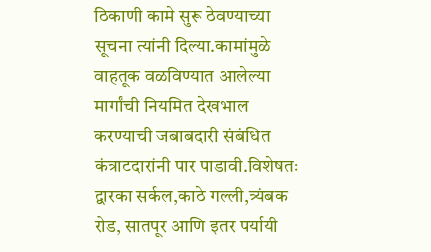ठिकाणी कामे सुरू ठेवण्याच्या सूचना त्यांनी दिल्या.कामांमुळे वाहतूक वळविण्यात आलेल्या मार्गांची नियमित देखभाल करण्याची जबाबदारी संबंधित कंत्राटदारांनी पार पाडावी.विशेषतः द्वारका सर्कल,काठे गल्ली,त्र्यंबक रोड, सातपूर आणि इतर पर्यायी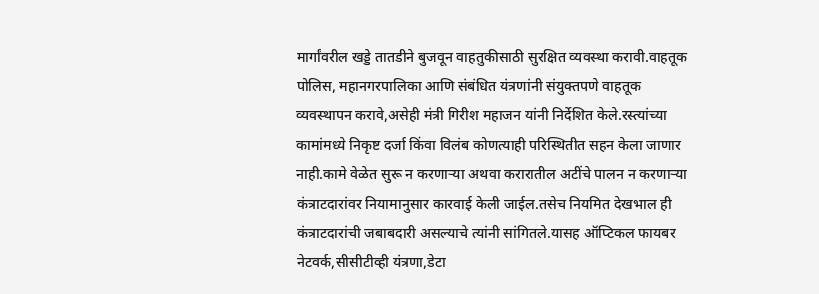मार्गांवरील खड्डे तातडीने बुजवून वाहतुकीसाठी सुरक्षित व्यवस्था करावी.वाहतूक पोलिस, महानगरपालिका आणि संबंधित यंत्रणांनी संयुक्तपणे वाहतूक व्यवस्थापन करावे,असेही मंत्री गिरीश महाजन यांनी निर्देशित केले.रस्त्यांच्या कामांमध्ये निकृष्ट दर्जा किंवा विलंब कोणत्याही परिस्थितीत सहन केला जाणार नाही.कामे वेळेत सुरू न करणाऱ्या अथवा करारातील अटींचे पालन न करणाऱ्या कंत्राटदारांवर नियामानुसार कारवाई केली जाईल.तसेच नियमित देखभाल ही कंत्राटदारांची जबाबदारी असल्याचे त्यांनी सांगितले.यासह ऑप्टिकल फायबर नेटवर्क,सीसीटीव्ही यंत्रणा,डेटा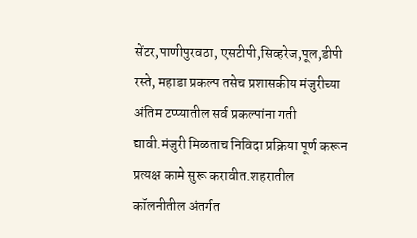सेंटर,पाणीपुरवठा, एसटीपी,सिव्हरेज,पूल,डीपी रस्ते, महाडा प्रकल्प तसेच प्रशासकीय मंजुरीच्या अंतिम टप्प्यातील सर्व प्रकल्पांना गती द्यावी.मंजुरी मिळताच निविदा प्रक्रिया पूर्ण करून प्रत्यक्ष कामे सुरू करावीत.शहरातील कॉलनीतील अंतर्गत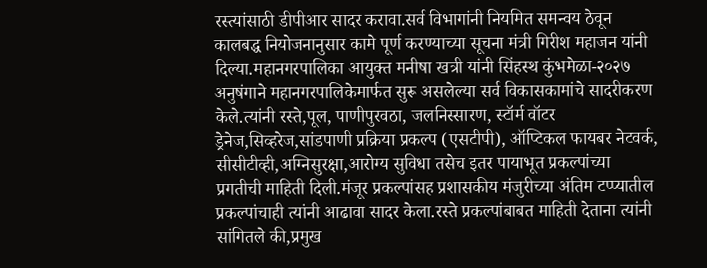रस्त्यांसाठी डीपीआर सादर करावा.सर्व विभागांनी नियमित समन्वय ठेवून कालबद्ध नियोजनानुसार कामे पूर्ण करण्याच्या सूचना मंत्री गिरीश महाजन यांनी दिल्या.महानगरपालिका आयुक्त मनीषा खत्री यांनी सिंहस्थ कुंभमेळा-२०२७ अनुषंगाने महानगरपालिकेमार्फत सुरू असलेल्या सर्व विकासकामांचे सादरीकरण केले.त्यांनी रस्ते,पूल, पाणीपुरवठा, जलनिस्सारण, स्टॉर्म वॉटर ड्रेनेज,सिव्हरेज,सांडपाणी प्रक्रिया प्रकल्प (एसटीपी), ऑप्टिकल फायबर नेटवर्क, सीसीटीव्ही,अग्निसुरक्षा,आरोग्य सुविधा तसेच इतर पायाभूत प्रकल्पांच्या प्रगतीची माहिती दिली.मंजूर प्रकल्पांसह प्रशासकीय मंजुरीच्या अंतिम टप्प्यातील प्रकल्पांचाही त्यांनी आढावा सादर केला.रस्ते प्रकल्पांबाबत माहिती देताना त्यांनी सांगितले की,प्रमुख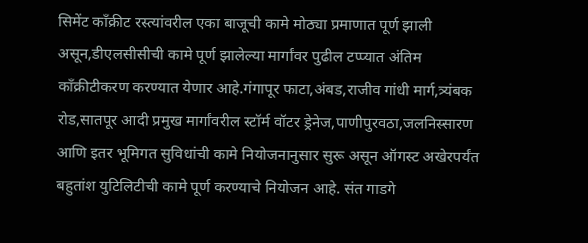सिमेंट काँक्रीट रस्त्यांवरील एका बाजूची कामे मोठ्या प्रमाणात पूर्ण झाली असून,डीएलसीसीची कामे पूर्ण झालेल्या मार्गांवर पुढील टप्प्यात अंतिम काँक्रीटीकरण करण्यात येणार आहे.गंगापूर फाटा,अंबड,राजीव गांधी मार्ग,त्र्यंबक रोड,सातपूर आदी प्रमुख मार्गांवरील स्टॉर्म वॉटर ड्रेनेज,पाणीपुरवठा,जलनिस्सारण आणि इतर भूमिगत सुविधांची कामे नियोजनानुसार सुरू असून ऑगस्ट अखेरपर्यंत बहुतांश युटिलिटीची कामे पूर्ण करण्याचे नियोजन आहे. संत गाडगे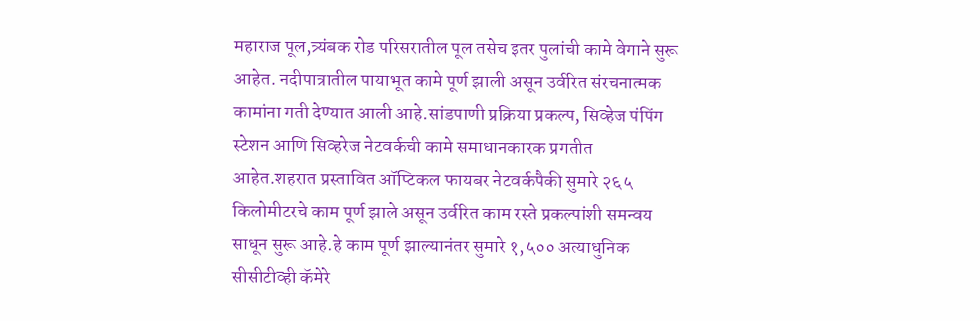महाराज पूल,त्र्यंबक रोड परिसरातील पूल तसेच इतर पुलांची कामे वेगाने सुरू आहेत. नदीपात्रातील पायाभूत कामे पूर्ण झाली असून उर्वरित संरचनात्मक कामांना गती देण्यात आली आहे.सांडपाणी प्रक्रिया प्रकल्प, सिव्हेज पंपिंग स्टेशन आणि सिव्हरेज नेटवर्कची कामे समाधानकारक प्रगतीत आहेत.शहरात प्रस्तावित ऑप्टिकल फायबर नेटवर्कपैकी सुमारे २६५ किलोमीटरचे काम पूर्ण झाले असून उर्वरित काम रस्ते प्रकल्पांशी समन्वय साधून सुरू आहे.हे काम पूर्ण झाल्यानंतर सुमारे १,५०० अत्याधुनिक सीसीटीव्ही कॅमेरे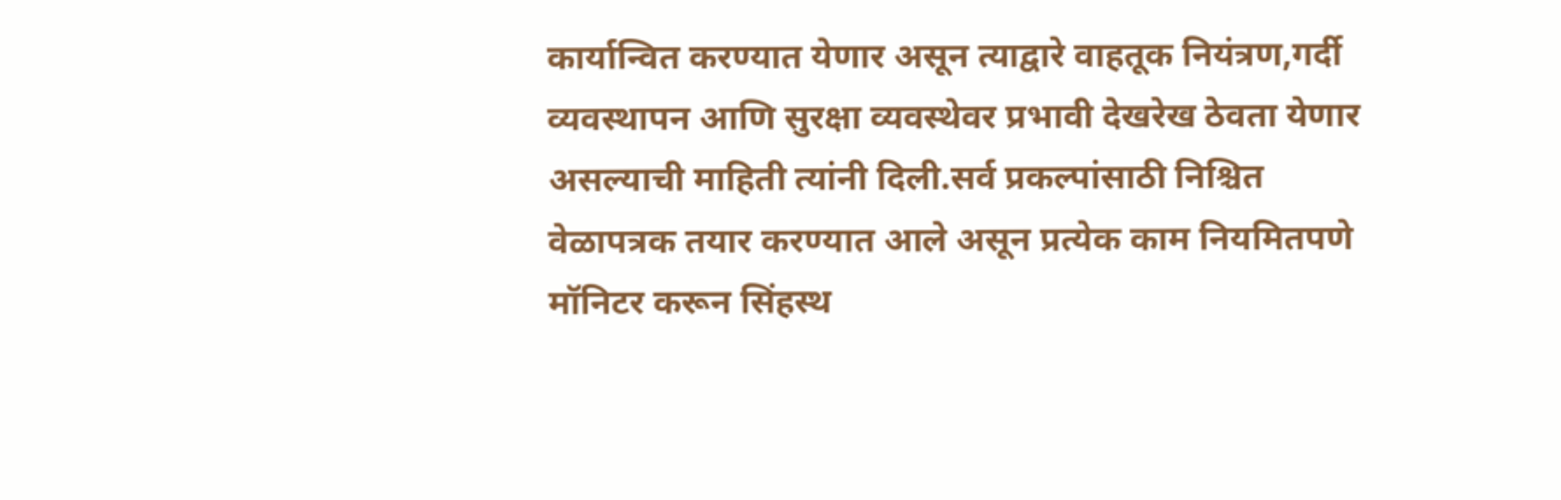कार्यान्वित करण्यात येणार असून त्याद्वारे वाहतूक नियंत्रण,गर्दी व्यवस्थापन आणि सुरक्षा व्यवस्थेवर प्रभावी देखरेख ठेवता येणार असल्याची माहिती त्यांनी दिली.सर्व प्रकल्पांसाठी निश्चित वेळापत्रक तयार करण्यात आले असून प्रत्येक काम नियमितपणे मॉनिटर करून सिंहस्थ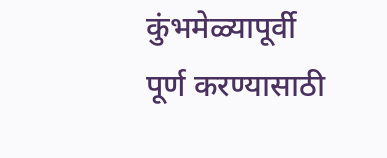कुंभमेळ्यापूर्वी पूर्ण करण्यासाठी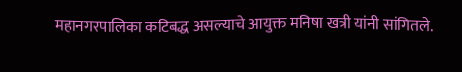महानगरपालिका कटिबद्ध असल्याचे आयुक्त मनिषा खत्री यांनी सांगितले.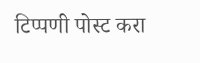टिप्पणी पोस्ट करा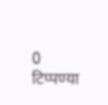0 टिप्पण्या